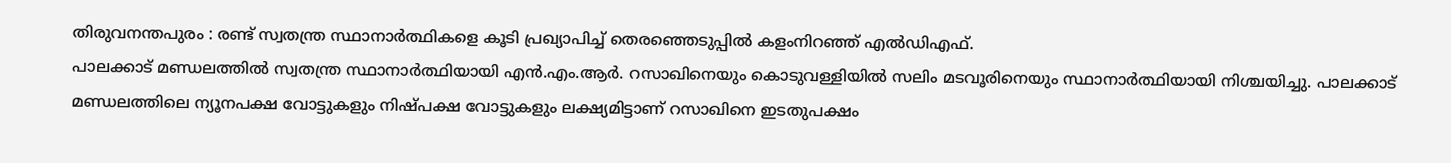തിരുവനന്തപുരം : രണ്ട് സ്വതന്ത്ര സ്ഥാനാർത്ഥികളെ കൂടി പ്രഖ്യാപിച്ച് തെരഞ്ഞെടുപ്പിൽ കളംനിറഞ്ഞ് എൽഡിഎഫ്.
പാലക്കാട് മണ്ഡലത്തിൽ സ്വതന്ത്ര സ്ഥാനാർത്ഥിയായി എൻ.എം.ആർ. റസാഖിനെയും കൊടുവള്ളിയിൽ സലിം മടവൂരിനെയും സ്ഥാനാർത്ഥിയായി നിശ്ചയിച്ചു. പാലക്കാട് മണ്ഡലത്തിലെ ന്യൂനപക്ഷ വോട്ടുകളും നിഷ്പക്ഷ വോട്ടുകളും ലക്ഷ്യമിട്ടാണ് റസാഖിനെ ഇടതുപക്ഷം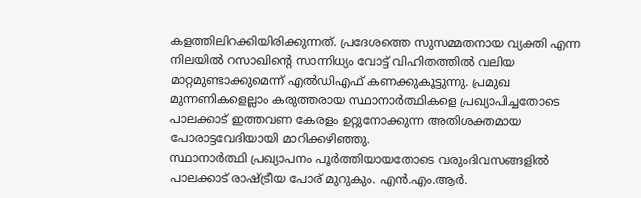കളത്തിലിറക്കിയിരിക്കുന്നത്. പ്രദേശത്തെ സുസമ്മതനായ വ്യക്തി എന്ന നിലയിൽ റസാഖിന്റെ സാന്നിധ്യം വോട്ട് വിഹിതത്തിൽ വലിയ മാറ്റമുണ്ടാക്കുമെന്ന് എൽഡിഎഫ് കണക്കുകൂട്ടുന്നു. പ്രമുഖ മുന്നണികളെല്ലാം കരുത്തരായ സ്ഥാനാർത്ഥികളെ പ്രഖ്യാപിച്ചതോടെ പാലക്കാട് ഇത്തവണ കേരളം ഉറ്റുനോക്കുന്ന അതിശക്തമായ പോരാട്ടവേദിയായി മാറിക്കഴിഞ്ഞു.
സ്ഥാനാർത്ഥി പ്രഖ്യാപനം പൂർത്തിയായതോടെ വരുംദിവസങ്ങളിൽ പാലക്കാട് രാഷ്ട്രീയ പോര് മുറുകും. എൻ.എം.ആർ.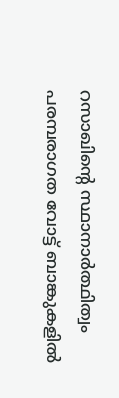റസാഖിന്റെ സ്ഥാനാർത്ഥിത്വം പരമ്പരാഗത വോട്ട് ബാങ്കുകളിൽ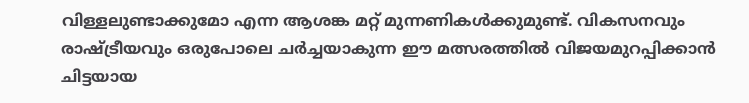വിള്ളലുണ്ടാക്കുമോ എന്ന ആശങ്ക മറ്റ് മുന്നണികൾക്കുമുണ്ട്. വികസനവും രാഷ്ട്രീയവും ഒരുപോലെ ചർച്ചയാകുന്ന ഈ മത്സരത്തിൽ വിജയമുറപ്പിക്കാൻ ചിട്ടയായ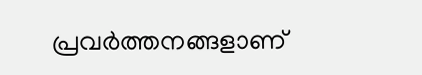പ്രവർത്തനങ്ങളാണ്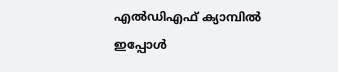എൽഡിഎഫ് ക്യാമ്പിൽ ഇപ്പോൾ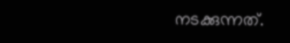നടക്കുന്നത്.